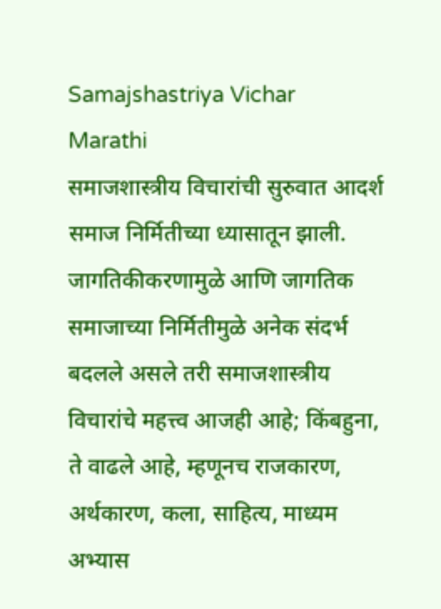Samajshastriya Vichar
Marathi
समाजशास्त्रीय विचारांची सुरुवात आदर्श समाज निर्मितीच्या ध्यासातून झाली. जागतिकीकरणामुळे आणि जागतिक समाजाच्या निर्मितीमुळे अनेक संदर्भ बदलले असले तरी समाजशास्त्रीय विचारांचे महत्त्व आजही आहे; किंबहुना, ते वाढले आहे, म्हणूनच राजकारण, अर्थकारण, कला, साहित्य, माध्यम अभ्यास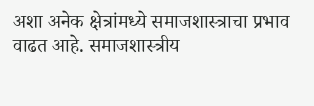अशा अनेक क्षेत्रांमध्ये समाजशास्त्राचा प्रभाव वाढत आहे. समाजशास्त्रीय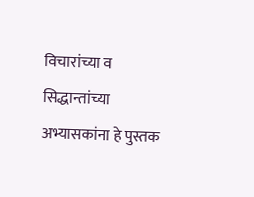विचारांच्या व सिद्धान्तांच्या अभ्यासकांना हे पुस्तक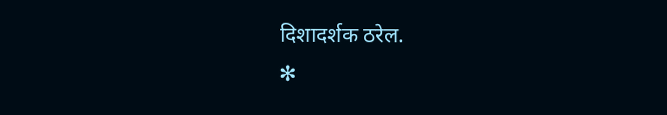दिशादर्शक ठरेल.
✻